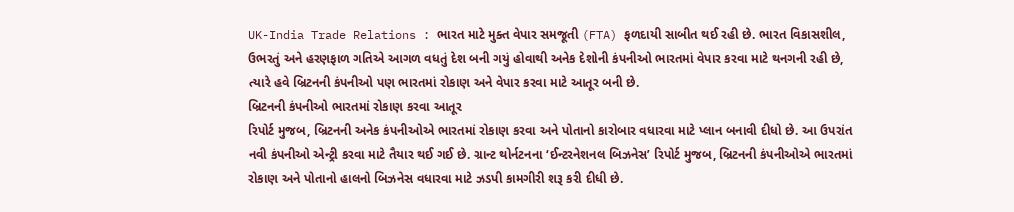UK-India Trade Relations : ભારત માટે મુક્ત વેપાર સમજૂતી (FTA) ફળદાયી સાબીત થઈ રહી છે. ભારત વિકાસશીલ, ઉભરતું અને હરણફાળ ગતિએ આગળ વધતું દેશ બની ગયું હોવાથી અનેક દેશોની કંપનીઓ ભારતમાં વેપાર કરવા માટે થનગની રહી છે, ત્યારે હવે બ્રિટનની કંપનીઓ પણ ભારતમાં રોકાણ અને વેપાર કરવા માટે આતૂર બની છે.
બ્રિટનની કંપનીઓ ભારતમાં રોકાણ કરવા આતૂર
રિપોર્ટ મુજબ, બ્રિટનની અનેક કંપનીઓએ ભારતમાં રોકાણ કરવા અને પોતાનો કારોબાર વધારવા માટે પ્લાન બનાવી દીધો છે. આ ઉપરાંત નવી કંપનીઓ એન્ટ્રી કરવા માટે તૈયાર થઈ ગઈ છે. ગ્રાન્ટ થોર્નટનના ‘ઈન્ટરનેશનલ બિઝનેસ’ રિપોર્ટ મુજબ, બ્રિટનની કંપનીઓએ ભારતમાં રોકાણ અને પોતાનો હાલનો બિઝનેસ વધારવા માટે ઝડપી કામગીરી શરૂ કરી દીધી છે.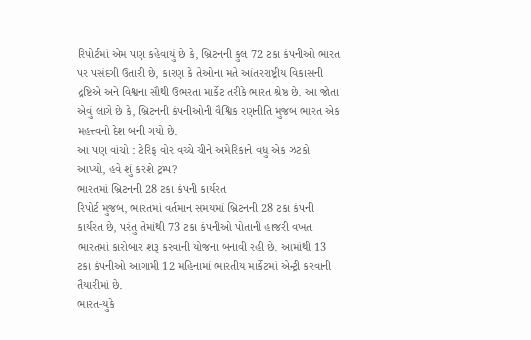રિપોર્ટમાં એમ પણ કહેવાયું છે કે, બ્રિટનની કુલ 72 ટકા કંપનીઓ ભારત પર પસંદગી ઉતારી છે, કારણ કે તેઓના મતે આંતરરાષ્ટ્રીય વિકાસની દ્રષ્ટિએ અને વિશ્વના સૌથી ઉભરતા માર્કેટ તરીકે ભારત શ્રેષ્ઠ છે. આ જોતા એવું લાગે છે કે, બ્રિટનની કંપનીઓની વૈશ્વિક રણનીતિ મુજબ ભારત એક મહત્ત્વનો દેશ બની ગયો છે.
આ પણ વાંચો : ટેરિફ વોર વચ્ચે ચીને અમેરિકાને વધુ એક ઝટકો આપ્યો, હવે શું કરશે ટ્રમ્પ?
ભારતમાં બ્રિટનની 28 ટકા કંપની કાર્યરત
રિપોર્ટ મુજબ, ભારતમાં વર્તમાન સમયમાં બ્રિટનની 28 ટકા કંપની કાર્યરત છે, પરંતુ તેમાંથી 73 ટકા કંપનીઓ પોતાની હાજરી વખત ભારતમાં કારોબાર શરૂ કરવાની યોજના બનાવી રહી છે. આમાંથી 13 ટકા કંપનીઓ આગામી 12 મહિનામાં ભારતીય માર્કેટમાં એન્ટ્રી કરવાની તૈયારીમાં છે.
ભારત-યુકે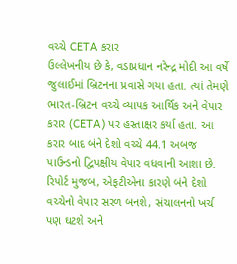વચ્ચે CETA કરાર
ઉલ્લેખનીય છે કે, વડાપ્રધાન નરેન્દ્ર મોદી આ વર્ષે જુલાઈમાં બ્રિટનના પ્રવાસે ગયા હતા. ત્યાં તેમણે ભારત-બ્રિટન વચ્ચે વ્યાપક આર્થિક અને વેપાર કરાર (CETA) પર હસ્તાક્ષર કર્યા હતા. આ કરાર બાદ બંને દેશો વચ્ચે 44.1 અબજ પાઉન્ડનો દ્વિપક્ષીય વેપાર વધવાની આશા છે. રિપોર્ટ મુજબ, એફટીએના કારણે બંને દેશો વચ્ચેનો વેપાર સરળ બનશે, સંચાલનનો ખર્ચ પણ ઘટશે અને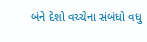બંને દેશો વચ્ચેના સંબંધો વધુ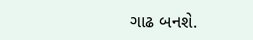ગાઢ બનશે.